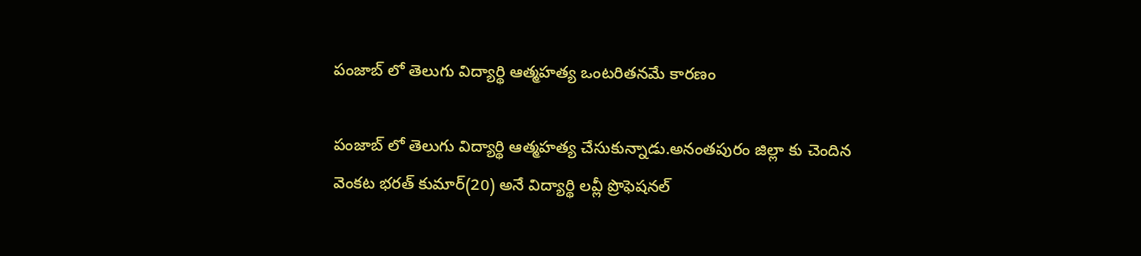పంజాబ్ లో తెలుగు విద్యార్థి ఆత్మహత్య ఒంటరితనమే కారణం

పంజాబ్ లో తెలుగు విద్యార్థి ఆత్మహత్య చేసుకున్నాడు.అనంతపురం జిల్లా కు చెందిన వెంకట భరత్ కుమార్(20) అనే విద్యార్థి లవ్లీ ప్రొఫెషనల్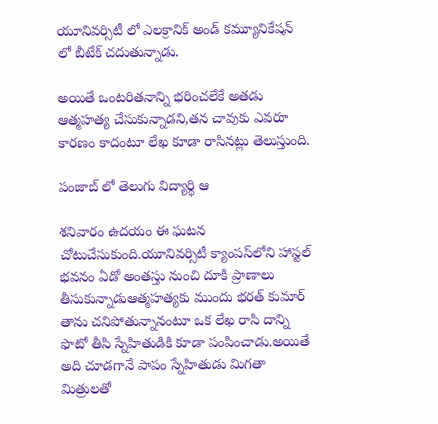యూనివర్సిటీ లో ఎలక్రానిక్ అండ్ కమ్యూనికేషన్ లో బీటేక్ చదుతున్నాడు.

అయితే ఒంటరితనాన్ని భరించలేకే అతడు ఆత్మహత్య చేసుకున్నాడని,తన చావుకు ఎవరూ కారణం కాదంటూ లేఖ కూడా రాసినట్లు తెలుస్తుంది.

పంజాబ్ లో తెలుగు విద్యార్థి ఆ

శనివారం ఉదయం ఈ ఘటన చోటుచేసుకుంది.యూనివర్సిటీ క్యాంపస్‌లోని హాస్టల్ భవనం ఏడో అంతస్తు నుంచి దూకి ప్రాణాలు తీసుకున్నాడుఆత్మహత్యకు ముందు భరత్ కుమార్ తాను చనిపోతున్నానంటూ ఒక లేఖ రాసి దాన్ని ఫొటో తీసి స్నేహితుడికి కూడా పంపించాడు.అయితే అది చూడగానే పాపం స్నేహితుడు మిగతా మిత్రులతో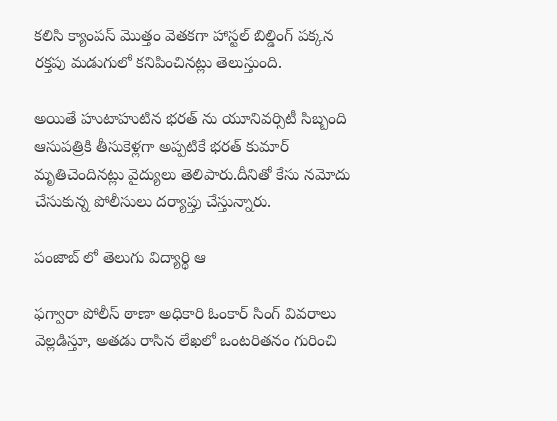కలిసి క్యాంపస్ మొత్తం వెతకగా హాస్టల్ బిల్డింగ్ పక్కన రక్తపు మడుగులో కనిపించినట్లు తెలుస్తుంది.

అయితే హుటాహుటిన భరత్ ను యూనివర్సిటీ సిబ్బంది ఆసుపత్రికి తీసుకెళ్లగా అప్పటికే భరత్ కుమార్ మృతిచెందినట్లు వైద్యులు తెలిపారు.దీనితో కేసు నమోదు చేసుకున్న పోలీసులు దర్యాప్తు చేస్తున్నారు.

పంజాబ్ లో తెలుగు విద్యార్థి ఆ

ఫగ్వారా పోలీస్ ఠాణా అధికారి ఓంకార్ సింగ్ వివరాలు వెల్లడిస్తూ, అతడు రాసిన లేఖలో ఒంటరితనం గురించి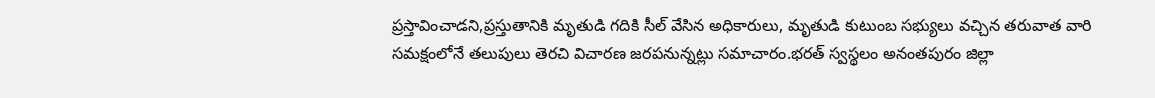ప్రస్తావించాడని,ప్రస్తుతానికి మృతుడి గదికి సీల్ వేసిన అధికారులు, మృతుడి కుటుంబ సభ్యులు వచ్చిన తరువాత వారి సమక్షంలోనే తలుపులు తెరచి విచారణ జరపనున్నట్లు సమాచారం.భరత్ స్వస్థలం అనంతపురం జిల్లా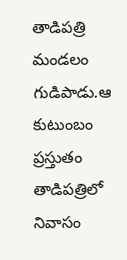తాడిపత్రి మండలం గుడిపాడు.ఆ కుటుంబం ప్రస్తుతం తాడిపత్రిలో నివాసం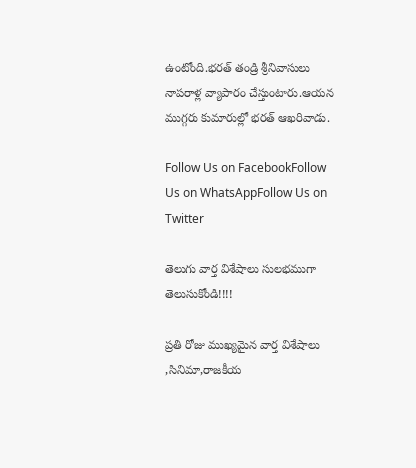ఉంటోంది.భరత్ తండ్రి శ్రీనివాసులు నాపరాళ్ల వ్యాపారం చేస్తుంటారు.ఆయన ముగ్గరు కుమారుల్లో భరత్ ఆఖరివాడు.

Follow Us on FacebookFollow Us on WhatsAppFollow Us on Twitter

తెలుగు వార్త విశేషాలు సులభముగా తెలుసుకోండి!!!!

ప్రతి రోజు ముఖ్యమైన వార్త విశేషాలు ,సినిమా,రాజకీయ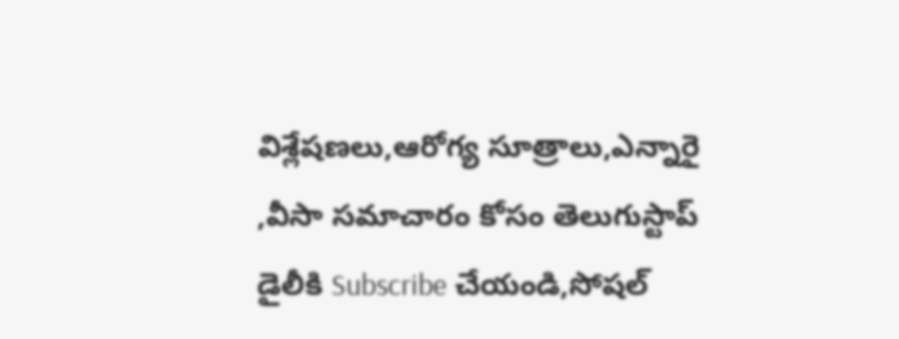విశ్లేషణలు,ఆరోగ్య సూత్రాలు,ఎన్నారై ,వీసా సమాచారం కోసం తెలుగుస్టాప్ డైలీకి Subscribe చేయండి,సోషల్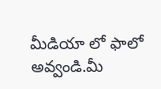మీడియా లో ఫాలో అవ్వండి.మీ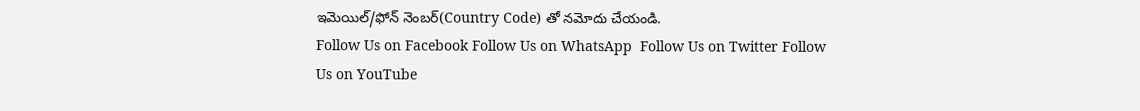ఇమెయిల్/ఫోన్ నెంబర్(Country Code) తో నమోదు చేయండి.
Follow Us on Facebook Follow Us on WhatsApp  Follow Us on Twitter Follow Us on YouTube